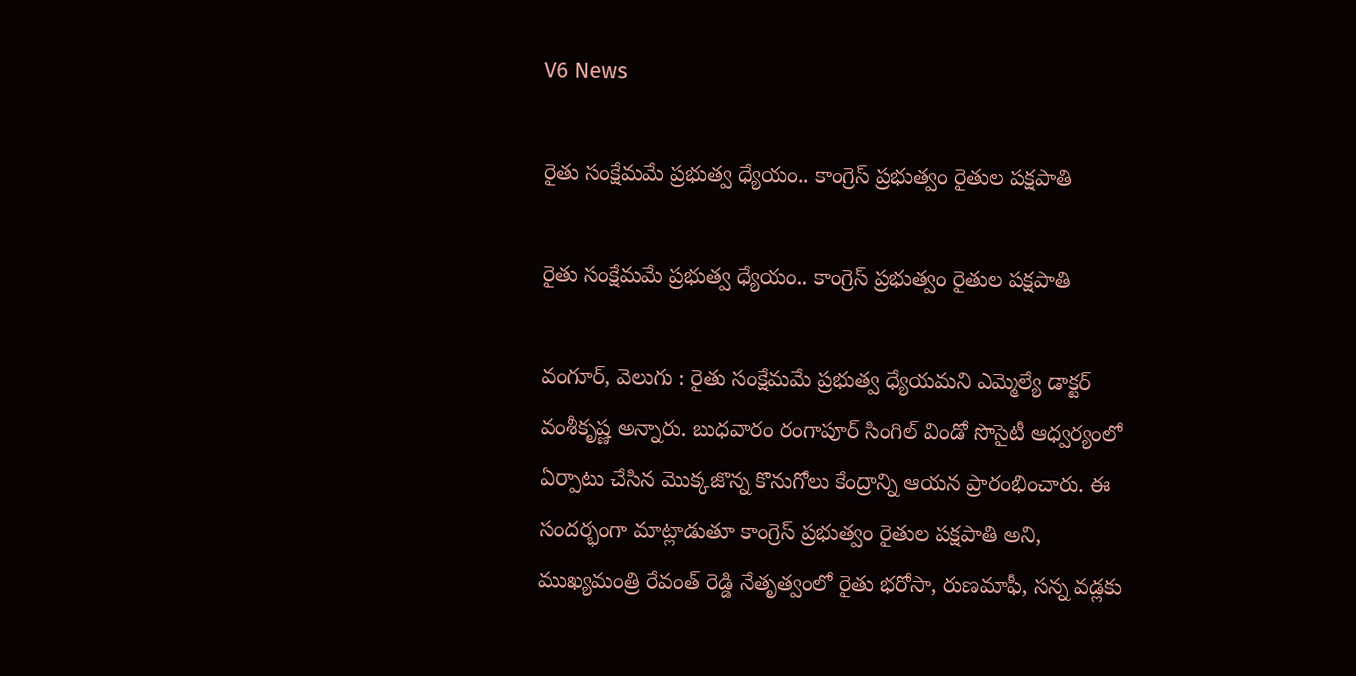V6 News

రైతు సంక్షేమమే ప్రభుత్వ ధ్యేయం.. కాంగ్రెస్ ప్రభుత్వం రైతుల పక్షపాతి

రైతు సంక్షేమమే ప్రభుత్వ ధ్యేయం.. కాంగ్రెస్ ప్రభుత్వం రైతుల పక్షపాతి

వంగూర్, వెలుగు : రైతు సంక్షేమమే ప్రభుత్వ ధ్యేయమని ఎమ్మెల్యే డాక్టర్ వంశీకృష్ణ అన్నారు. బుధవారం రంగాపూర్ సింగిల్ విండో సొసైటీ ఆధ్వర్యంలో ఏర్పాటు చేసిన మొక్కజొన్న కొనుగోలు కేంద్రాన్ని ఆయన ప్రారంభించారు. ఈ సందర్భంగా మాట్లాడుతూ కాంగ్రెస్ ప్రభుత్వం రైతుల పక్షపాతి అని, ముఖ్యమంత్రి రేవంత్ రెడ్డి నేతృత్వంలో రైతు భరోసా, రుణమాఫీ, సన్న వడ్లకు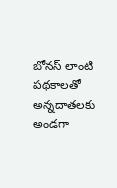బోనస్ లాంటి పథకాలతో అన్నదాతలకు అండగా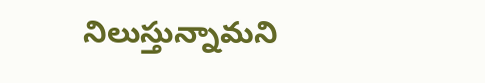నిలుస్తున్నామని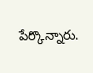పేర్కొన్నారు.